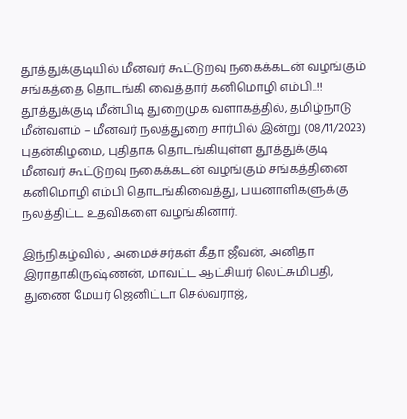தூத்துக்குடியில் மீனவர் கூட்டுறவு நகைக்கடன் வழங்கும் சங்கத்தை தொடங்கி வைத்தார் கனிமொழி எம்பி..!!
தூத்துக்குடி மீன்பிடி துறைமுக வளாகத்தில், தமிழ்நாடு மீன்வளம் – மீனவர் நலத்துறை சார்பில் இன்று (08/11/2023) புதன்கிழமை, புதிதாக தொடங்கியுள்ள தூத்துக்குடி மீனவர் கூட்டுறவு நகைக்கடன் வழங்கும் சங்கத்தினை கனிமொழி எம்பி தொடங்கிவைத்து, பயனாளிகளுக்கு நலத்திட்ட உதவிகளை வழங்கினார்.

இந்நிகழ்வில் , அமைச்சர்கள் கீதா ஜீவன், அனிதா இராதாகிருஷ்ணன், மாவட்ட ஆட்சியர் லெட்சுமிபதி, துணை மேயர் ஜெனிட்டா செல்வராஜ்,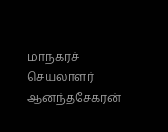மாநகரச் செயலாளர் ஆனந்தசேகரன்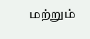மற்றும்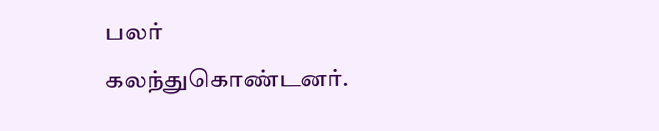பலர் கலந்துகொண்டனர்.